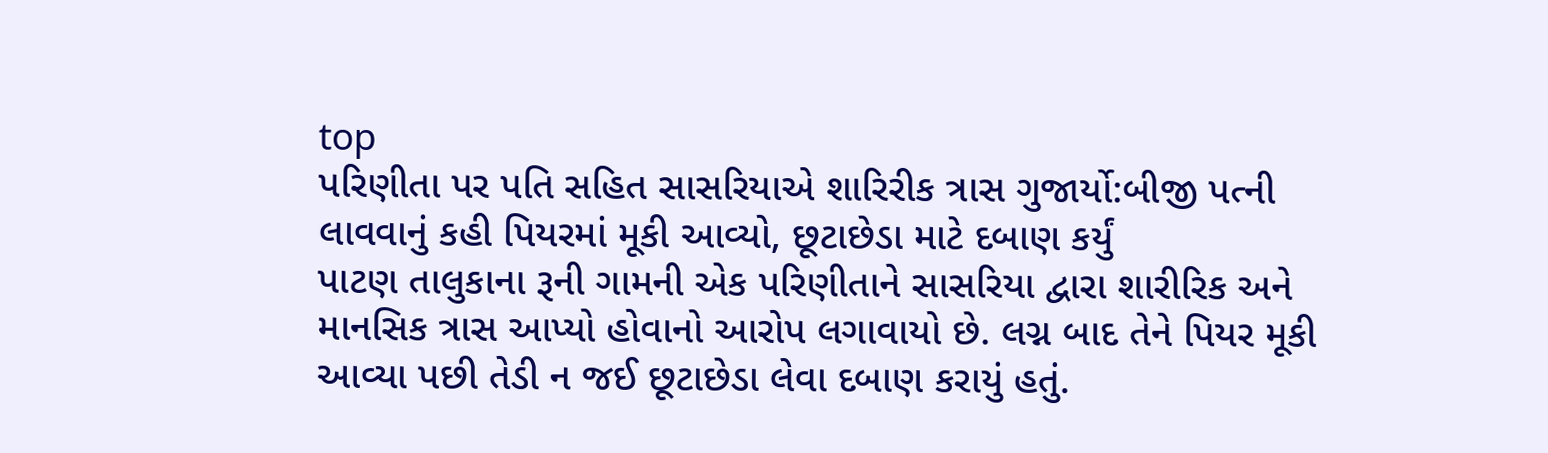top
પરિણીતા પર પતિ સહિત સાસરિયાએ શારિરીક ત્રાસ ગુજાર્યો:બીજી પત્ની લાવવાનું કહી પિયરમાં મૂકી આવ્યો, છૂટાછેડા માટે દબાણ કર્યું
પાટણ તાલુકાના રૂની ગામની એક પરિણીતાને સાસરિયા દ્વારા શારીરિક અને માનસિક ત્રાસ આપ્યો હોવાનો આરોપ લગાવાયો છે. લગ્ન બાદ તેને પિયર મૂકી આવ્યા પછી તેડી ન જઈ છૂટાછેડા લેવા દબાણ કરાયું હતું.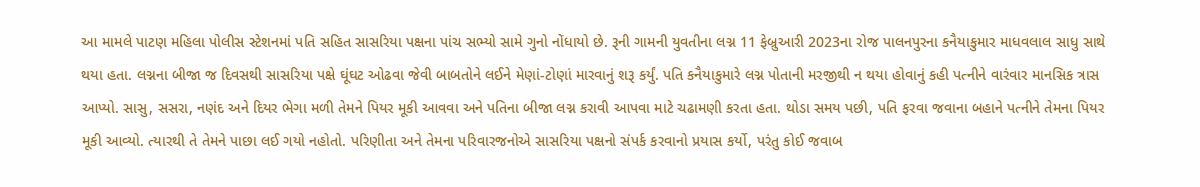આ મામલે પાટણ મહિલા પોલીસ સ્ટેશનમાં પતિ સહિત સાસરિયા પક્ષના પાંચ સભ્યો સામે ગુનો નોંધાયો છે. રૂની ગામની યુવતીના લગ્ન 11 ફેબ્રુઆરી 2023ના રોજ પાલનપુરના કનૈયાકુમાર માધવલાલ સાધુ સાથે થયા હતા. લગ્નના બીજા જ દિવસથી સાસરિયા પક્ષે ઘૂંઘટ ઓઢવા જેવી બાબતોને લઈને મેણાં-ટોણાં મારવાનું શરૂ કર્યું. પતિ કનૈયાકુમારે લગ્ન પોતાની મરજીથી ન થયા હોવાનું કહી પત્નીને વારંવાર માનસિક ત્રાસ આપ્યો. સાસુ, સસરા, નણંદ અને દિયર ભેગા મળી તેમને પિયર મૂકી આવવા અને પતિના બીજા લગ્ન કરાવી આપવા માટે ચઢામણી કરતા હતા. થોડા સમય પછી, પતિ ફરવા જવાના બહાને પત્નીને તેમના પિયર મૂકી આવ્યો. ત્યારથી તે તેમને પાછા લઈ ગયો નહોતો. પરિણીતા અને તેમના પરિવારજનોએ સાસરિયા પક્ષનો સંપર્ક કરવાનો પ્રયાસ કર્યો, પરંતુ કોઈ જવાબ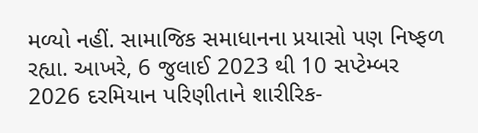મળ્યો નહીં. સામાજિક સમાધાનના પ્રયાસો પણ નિષ્ફળ રહ્યા. આખરે, 6 જુલાઈ 2023 થી 10 સપ્ટેમ્બર 2026 દરમિયાન પરિણીતાને શારીરિક-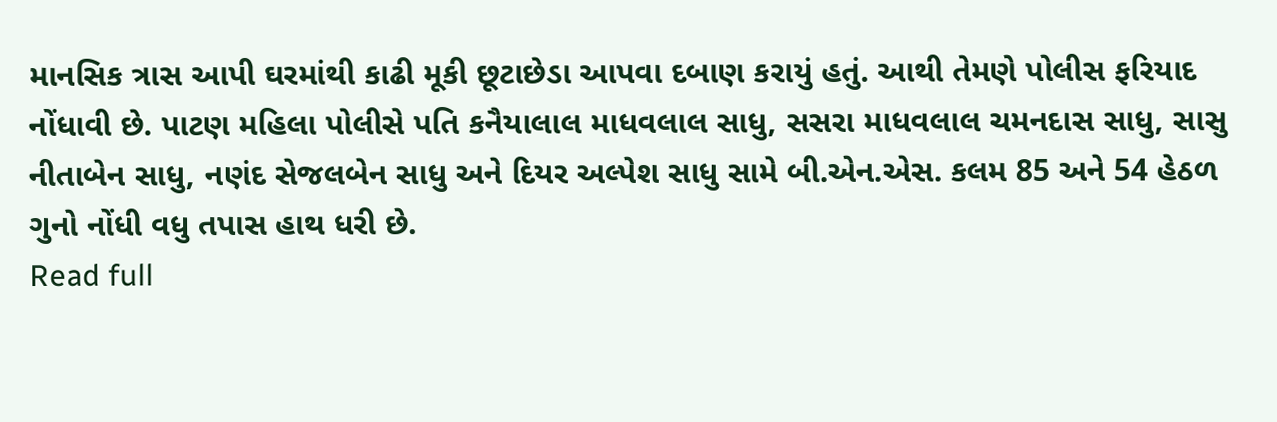માનસિક ત્રાસ આપી ઘરમાંથી કાઢી મૂકી છૂટાછેડા આપવા દબાણ કરાયું હતું. આથી તેમણે પોલીસ ફરિયાદ નોંધાવી છે. પાટણ મહિલા પોલીસે પતિ કનૈયાલાલ માધવલાલ સાધુ, સસરા માધવલાલ ચમનદાસ સાધુ, સાસુ નીતાબેન સાધુ, નણંદ સેજલબેન સાધુ અને દિયર અલ્પેશ સાધુ સામે બી.એન.એસ. કલમ 85 અને 54 હેઠળ ગુનો નોંધી વધુ તપાસ હાથ ધરી છે.
Read full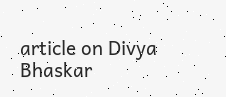article on Divya Bhaskar